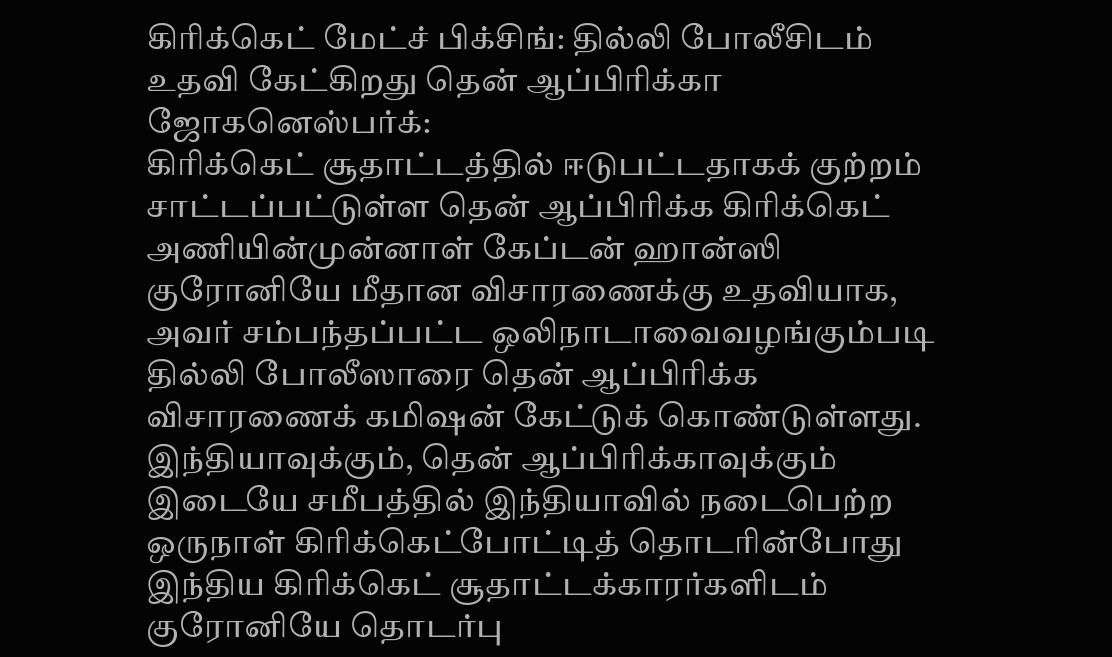கிரிக்கெட் மேட்ச் பிக்சிங்: தில்லி போலீசிடம் உதவி கேட்கிறது தென் ஆப்பிரிக்கா
ஜோகனெஸ்பர்க்:
கிரிக்கெட் சூதாட்டத்தில் ஈடுபட்டதாகக் குற்றம் சாட்டப்பட்டுள்ள தென் ஆப்பிரிக்க கிரிக்கெட் அணியின்முன்னாள் கேப்டன் ஹான்ஸி குரோனியே மீதான விசாரணைக்கு உதவியாக, அவர் சம்பந்தப்பட்ட ஒலிநாடாவைவழங்கும்படி தில்லி போலீஸாரை தென் ஆப்பிரிக்க விசாரணைக் கமிஷன் கேட்டுக் கொண்டுள்ளது.
இந்தியாவுக்கும், தென் ஆப்பிரிக்காவுக்கும் இடையே சமீபத்தில் இந்தியாவில் நடைபெற்ற ஒருநாள் கிரிக்கெட்போட்டித் தொடரின்போது இந்திய கிரிக்கெட் சூதாட்டக்காரர்களிடம் குரோனியே தொடர்பு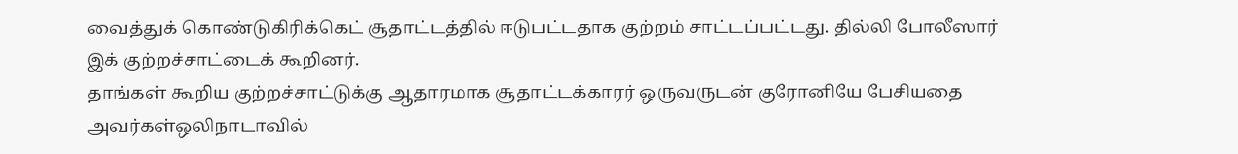வைத்துக் கொண்டுகிரிக்கெட் சூதாட்டத்தில் ஈடுபட்டதாக குற்றம் சாட்டப்பட்டது. தில்லி போலீஸார் இக் குற்றச்சாட்டைக் கூறினர்.
தாங்கள் கூறிய குற்றச்சாட்டுக்கு ஆதாரமாக சூதாட்டக்காரர் ஒருவருடன் குரோனியே பேசியதை அவர்கள்ஒலிநாடாவில்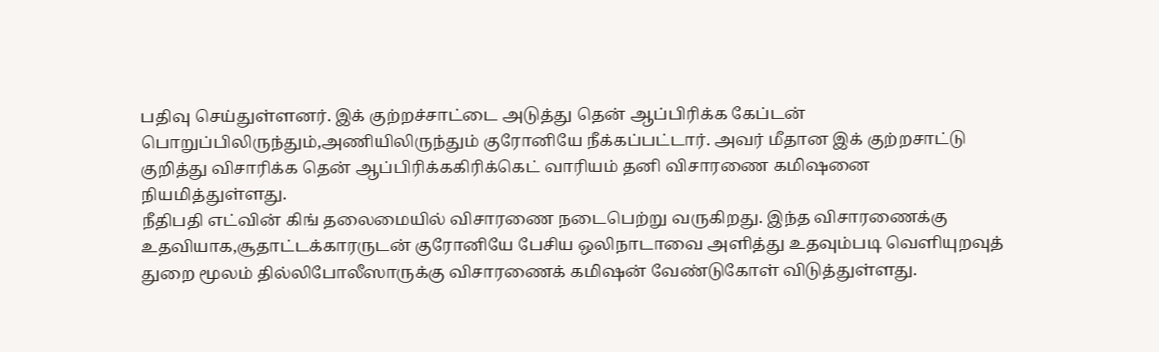பதிவு செய்துள்ளனர். இக் குற்றச்சாட்டை அடுத்து தென் ஆப்பிரிக்க கேப்டன் பொறுப்பிலிருந்தும்,அணியிலிருந்தும் குரோனியே நீக்கப்பட்டார். அவர் மீதான இக் குற்றசாட்டு குறித்து விசாரிக்க தென் ஆப்பிரிக்ககிரிக்கெட் வாரியம் தனி விசாரணை கமிஷனை நியமித்துள்ளது.
நீதிபதி எட்வின் கிங் தலைமையில் விசாரணை நடைபெற்று வருகிறது. இந்த விசாரணைக்கு உதவியாக,சூதாட்டக்காரருடன் குரோனியே பேசிய ஒலிநாடாவை அளித்து உதவும்படி வெளியுறவுத் துறை மூலம் தில்லிபோலீஸாருக்கு விசாரணைக் கமிஷன் வேண்டுகோள் விடுத்துள்ளது.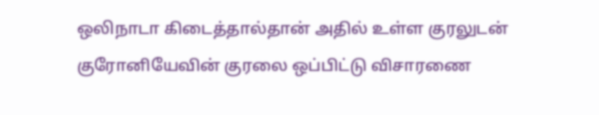ஒலிநாடா கிடைத்தால்தான் அதில் உள்ள குரலுடன் குரோனியேவின் குரலை ஒப்பிட்டு விசாரணை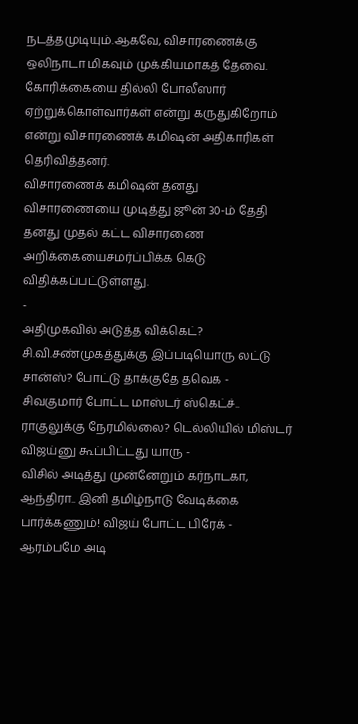நடத்தமுடியும்.ஆகவே, விசாரணைக்கு ஒலிநாடா மிகவும் முக்கியமாகத் தேவை. கோரிக்கையை தில்லி போலீஸார் ஏற்றுக்கொள்வார்கள் என்று கருதுகிறோம் என்று விசாரணைக் கமிஷன் அதிகாரிகள் தெரிவித்தனர்.
விசாரணைக் கமிஷன் தனது விசாரணையை முடித்து ஜூன் 30-ம் தேதி தனது முதல் கட்ட விசாரணை அறிக்கையைசமர்ப்பிக்க கெடு விதிக்கப்பட்டுள்ளது.
-
அதிமுகவில் அடுத்த விக்கெட்? சி.வி.சண்முகத்துக்கு இப்படியொரு லட்டு சான்ஸ்? போட்டு தாக்குதே தவெக -
சிவகுமார் போட்ட மாஸ்டர் ஸ்கெட்ச்.. ராகுலுக்கு நேரமில்லை? டெல்லியில் மிஸ்டர் விஜய்னு கூப்பிட்டது யாரு -
விசில் அடித்து முன்னேறும் கர்நாடகா, ஆந்திரா.. இனி தமிழ்நாடு வேடிக்கை பார்க்கணும்! விஜய் போட்ட பிரேக் -
ஆரம்பமே அடி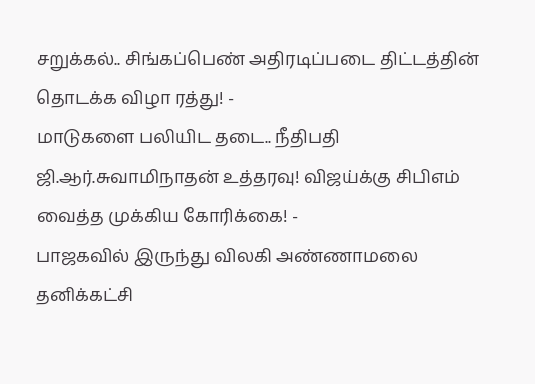சறுக்கல்.. சிங்கப்பெண் அதிரடிப்படை திட்டத்தின் தொடக்க விழா ரத்து! -
மாடுகளை பலியிட தடை.. நீதிபதி ஜி.ஆர்.சுவாமிநாதன் உத்தரவு! விஜய்க்கு சிபிஎம் வைத்த முக்கிய கோரிக்கை! -
பாஜகவில் இருந்து விலகி அண்ணாமலை தனிக்கட்சி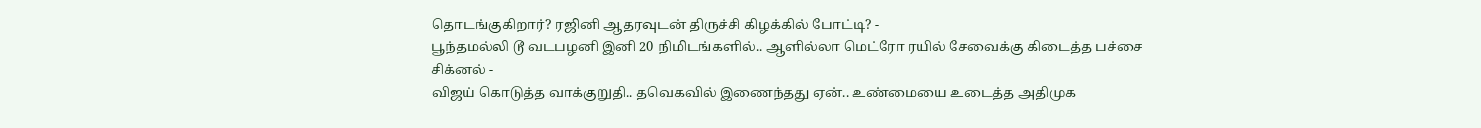தொடங்குகிறார்? ரஜினி ஆதரவுடன் திருச்சி கிழக்கில் போட்டி? -
பூந்தமல்லி டூ வடபழனி இனி 20 நிமிடங்களில்.. ஆளில்லா மெட்ரோ ரயில் சேவைக்கு கிடைத்த பச்சை சிக்னல் -
விஜய் கொடுத்த வாக்குறுதி.. தவெகவில் இணைந்தது ஏன்.. உண்மையை உடைத்த அதிமுக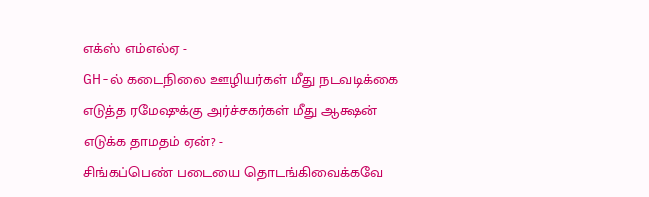எக்ஸ் எம்எல்ஏ -
GH-ல் கடைநிலை ஊழியர்கள் மீது நடவடிக்கை எடுத்த ரமேஷுக்கு அர்ச்சகர்கள் மீது ஆக்ஷன் எடுக்க தாமதம் ஏன்? -
சிங்கப்பெண் படையை தொடங்கிவைக்கவே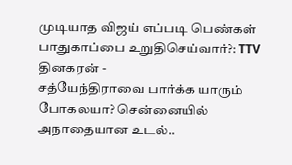முடியாத விஜய் எப்படி பெண்கள் பாதுகாப்பை உறுதிசெய்வார்?: TTV தினகரன் -
சத்யேந்திராவை பார்க்க யாரும் போகலயா? சென்னையில் அநாதையான உடல்..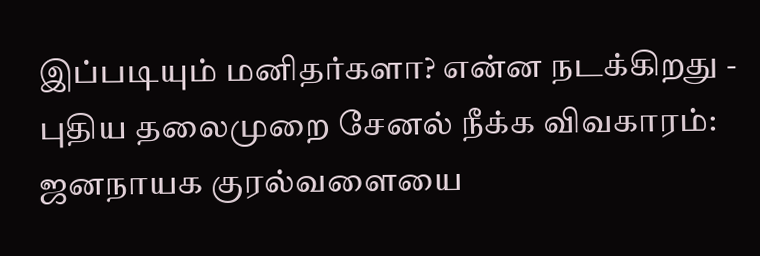இப்படியும் மனிதர்களா? என்ன நடக்கிறது -
புதிய தலைமுறை சேனல் நீக்க விவகாரம்: ஜனநாயக குரல்வளையை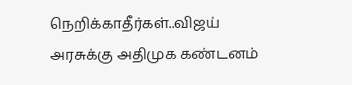நெறிக்காதீர்கள்..விஜய் அரசுக்கு அதிமுக கண்டனம்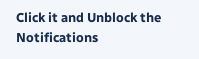Click it and Unblock the Notifications